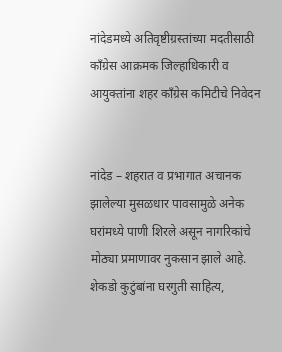नांदेडमध्ये अतिवृष्टीग्रस्तांच्या मदतीसाठी काँग्रेस आक्रमक जिल्हाधिकारी व आयुक्तांना शहर काँग्रेस कमिटीचे निवेदन


नांदेड – शहरात व प्रभागात अचानक झालेल्या मुसळधार पावसामुळे अनेक घरांमध्ये पाणी शिरले असून नागरिकांचे मोठ्या प्रमाणावर नुकसान झाले आहे. शेकडो कुटुंबांना घरगुती साहित्य,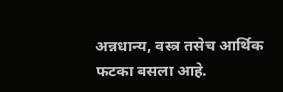अन्नधान्य, वस्त्र तसेच आर्थिक फटका बसला आहे.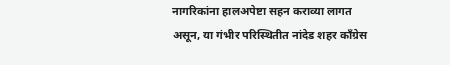नागरिकांना हालअपेष्टा सहन कराव्या लागत असून, या गंभीर परिस्थितीत नांदेड शहर काँग्रेस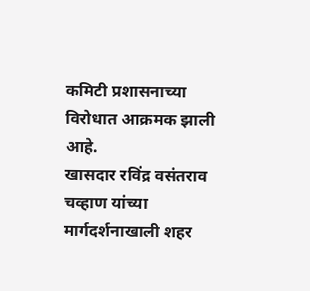कमिटी प्रशासनाच्या विरोधात आक्रमक झाली आहे.
खासदार रविंद्र वसंतराव चव्हाण यांच्या मार्गदर्शनाखाली शहर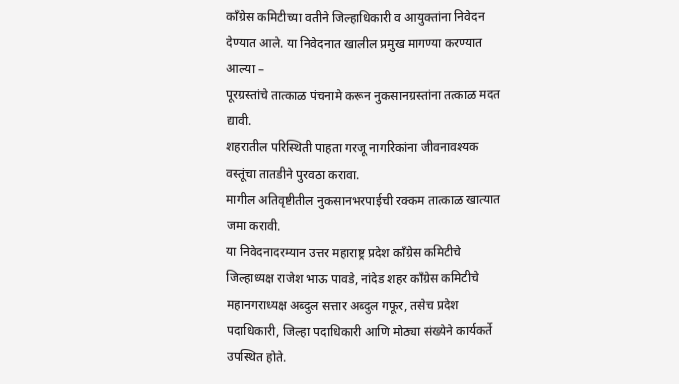काँग्रेस कमिटीच्या वतीने जिल्हाधिकारी व आयुक्तांना निवेदन देण्यात आले. या निवेदनात खालील प्रमुख मागण्या करण्यात आल्या –
पूरग्रस्तांचे तात्काळ पंचनामे करून नुकसानग्रस्तांना तत्काळ मदत द्यावी.
शहरातील परिस्थिती पाहता गरजू नागरिकांना जीवनावश्यक वस्तूंचा तातडीने पुरवठा करावा.
मागील अतिवृष्टीतील नुकसानभरपाईची रक्कम तात्काळ खात्यात जमा करावी.
या निवेदनादरम्यान उत्तर महाराष्ट्र प्रदेश काँग्रेस कमिटीचे जिल्हाध्यक्ष राजेश भाऊ पावडे, नांदेड शहर काँग्रेस कमिटीचे महानगराध्यक्ष अब्दुल सत्तार अब्दुल गफूर, तसेच प्रदेश पदाधिकारी, जिल्हा पदाधिकारी आणि मोठ्या संख्येने कार्यकर्ते उपस्थित होते.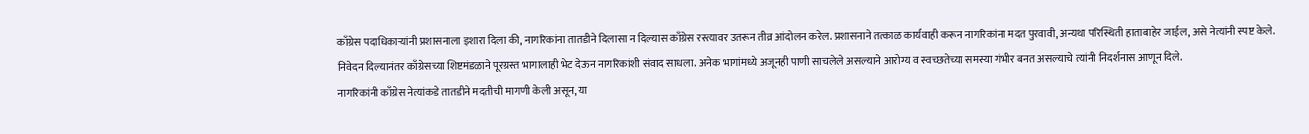काँग्रेस पदाधिकाऱ्यांनी प्रशासनाला इशारा दिला की, नागरिकांना तातडीने दिलासा न दिल्यास काँग्रेस रस्त्यावर उतरून तीव्र आंदोलन करेल. प्रशासनाने तत्काळ कार्यवाही करून नागरिकांना मदत पुरवावी, अन्यथा परिस्थिती हाताबाहेर जाईल, असे नेत्यांनी स्पष्ट केले.
निवेदन दिल्यानंतर काँग्रेसच्या शिष्टमंडळाने पूरग्रस्त भागालाही भेट देऊन नागरिकांशी संवाद साधला. अनेक भागांमध्ये अजूनही पाणी साचलेले असल्याने आरोग्य व स्वच्छतेच्या समस्या गंभीर बनत असल्याचे त्यांनी निदर्शनास आणून दिले.
नागरिकांनी काँग्रेस नेत्यांकडे तातडीने मदतीची मागणी केली असून, या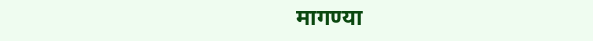मागण्या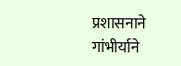प्रशासनाने गांभीर्याने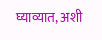घ्याव्यात, अशी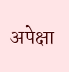अपेक्षा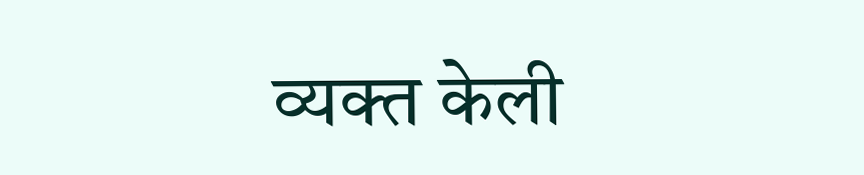व्यक्त केली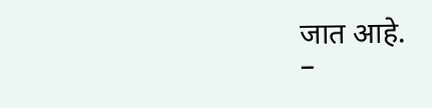जात आहे.
–